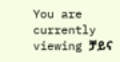You are currently viewing ቻይና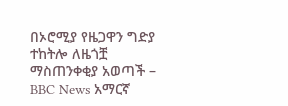በኦሮሚያ የዜጋዋን ግድያ ተከትሎ ለዜጎቿ ማስጠንቀቂያ አወጣች – BBC News አማርኛ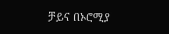ቻይና በኦሮሚያ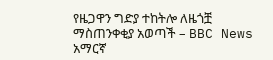የዜጋዋን ግድያ ተከትሎ ለዜጎቿ ማስጠንቀቂያ አወጣች – BBC News አማርኛ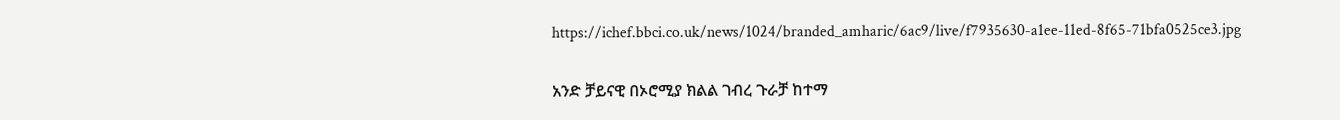https://ichef.bbci.co.uk/news/1024/branded_amharic/6ac9/live/f7935630-a1ee-11ed-8f65-71bfa0525ce3.jpg

አንድ ቻይናዊ በኦሮሚያ ክልል ገብረ ጉራቻ ከተማ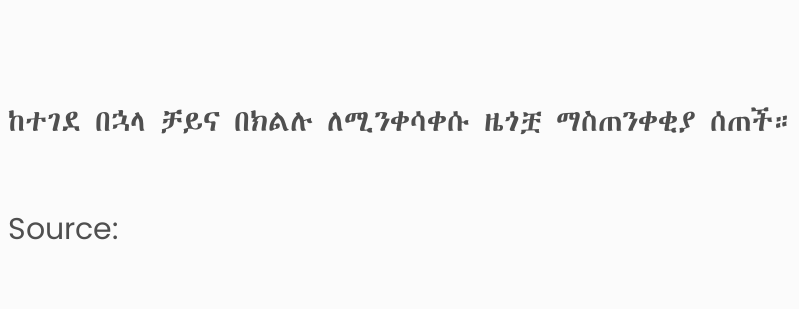ከተገደ በኋላ ቻይና በክልሉ ለሚንቀሳቀሱ ዜጎቿ ማስጠንቀቂያ ሰጠች።

Source: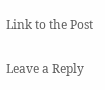Link to the Post

Leave a Reply